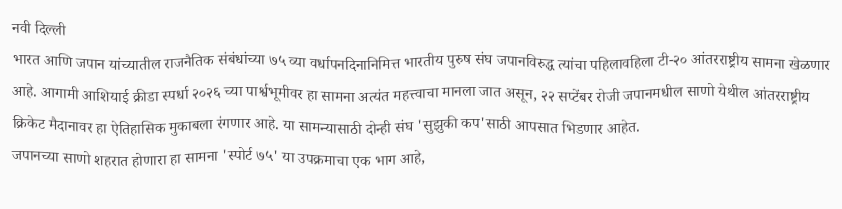नवी दिल्ली
भारत आणि जपान यांच्यातील राजनैतिक संबंधांच्या ७५ व्या वर्धापनदिनानिमित्त भारतीय पुरुष संघ जपानविरुद्ध त्यांचा पहिलावहिला टी-२० आंतरराष्ट्रीय सामना खेळणार आहे. आगामी आशियाई क्रीडा स्पर्धा २०२६ च्या पार्श्वभूमीवर हा सामना अत्यंत महत्त्वाचा मानला जात असून, २२ सप्टेंबर रोजी जपानमधील साणो येथील आंतरराष्ट्रीय क्रिकेट मैदानावर हा ऐतिहासिक मुकाबला रंगणार आहे. या सामन्यासाठी दोन्ही संघ 'सुझुकी कप'साठी आपसात भिडणार आहेत.
जपानच्या साणो शहरात होणारा हा सामना 'स्पोर्ट ७५' या उपक्रमाचा एक भाग आहे,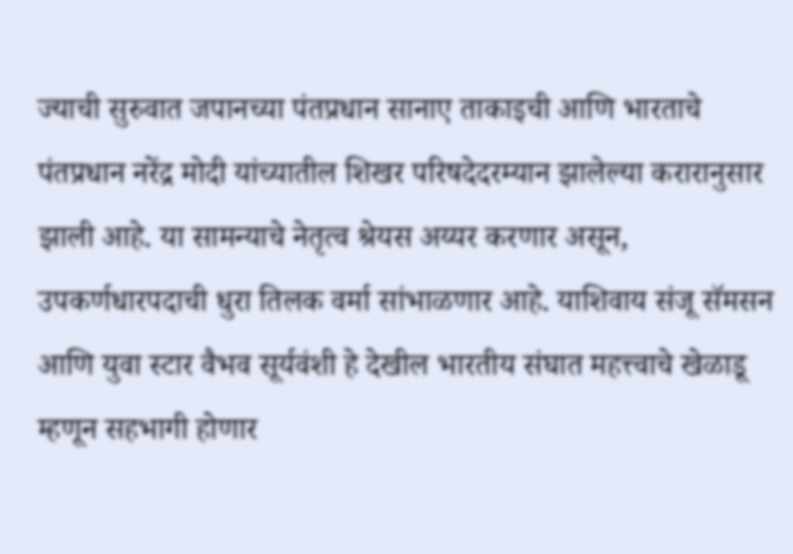ज्याची सुरुवात जपानच्या पंतप्रधान सानाए ताकाइची आणि भारताचे पंतप्रधान नरेंद्र मोदी यांच्यातील शिखर परिषदेदरम्यान झालेल्या करारानुसार झाली आहे. या सामन्याचे नेतृत्व श्रेयस अय्यर करणार असून, उपकर्णधारपदाची धुरा तिलक वर्मा सांभाळणार आहे. याशिवाय संजू सॅमसन आणि युवा स्टार वैभव सूर्यवंशी हे देखील भारतीय संघात महत्त्वाचे खेळाडू म्हणून सहभागी होणार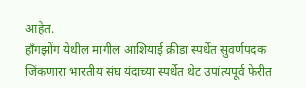आहेत.
हाँगझोंग येथील मागील आशियाई क्रीडा स्पर्धेत सुवर्णपदक जिंकणारा भारतीय संघ यंदाच्या स्पर्धेत थेट उपांत्यपूर्व फेरीत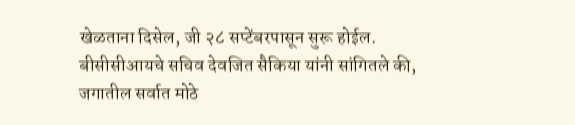खेळताना दिसेल, जी २८ सप्टेंबरपासून सुरू होईल. बीसीसीआयचे सचिव देवजित सैकिया यांनी सांगितले की, जगातील सर्वात मोठे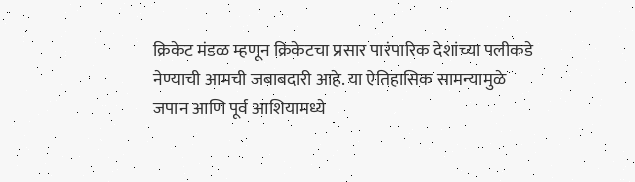क्रिकेट मंडळ म्हणून क्रिकेटचा प्रसार पारंपारिक देशांच्या पलीकडे नेण्याची आमची जबाबदारी आहे. या ऐतिहासिक सामन्यामुळे जपान आणि पूर्व आशियामध्ये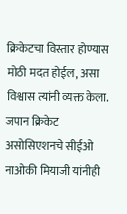क्रिकेटचा विस्तार होण्यास मोठी मदत होईल, असा विश्वास त्यांनी व्यक्त केला. जपान क्रिकेट असोसिएशनचे सीईओ नाओकी मियाजी यांनीही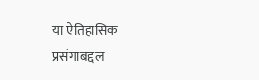या ऐतिहासिक प्रसंगाबद्दल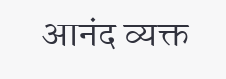आनंद व्यक्त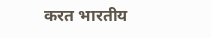करत भारतीय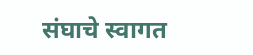संघाचे स्वागत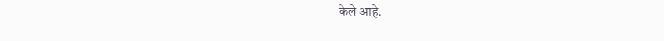केले आहे.